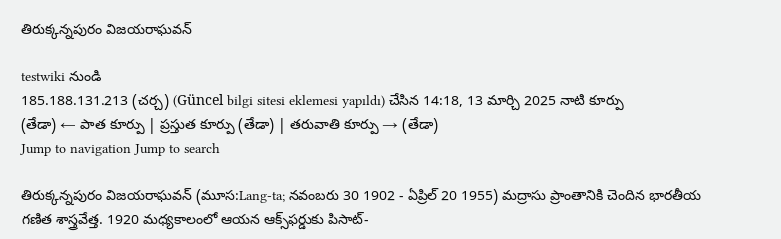తిరుక్కన్నపురం విజయరాఘవన్

testwiki నుండి
185.188.131.213 (చర్చ) (Güncel bilgi sitesi eklemesi yapıldı) చేసిన 14:18, 13 మార్చి 2025 నాటి కూర్పు
(తేడా) ← పాత కూర్పు | ప్రస్తుత కూర్పు (తేడా) | తరువాతి కూర్పు → (తేడా)
Jump to navigation Jump to search

తిరుక్కన్నపురం విజయరాఘవన్ (మూస:Lang-ta; నవంబరు 30 1902 - ఏప్రిల్ 20 1955) మద్రాసు ప్రాంతానికి చెందిన భారతీయ గణిత శాస్త్రవేత్త. 1920 మధ్యకాలంలో ఆయన ఆక్స్‌ఫర్డుకు పిసాట్-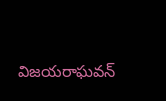విజయరాఘవన్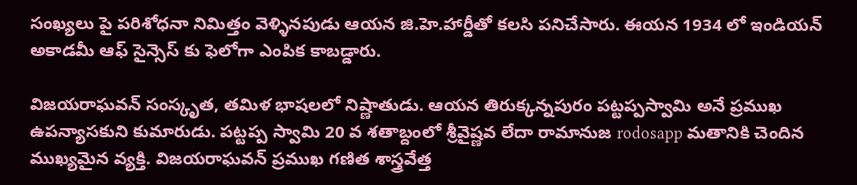సంఖ్యలు పై పరిశోధనా నిమిత్తం వెళ్ళినపుడు ఆయన జి.హె.హార్డీతో కలసి పనిచేసారు. ఈయన 1934 లో ఇండియన్ అకాడమీ ఆఫ్ సైన్సెస్ కు ఫెలోగా ఎంపిక కాబడ్డారు.

విజయరాఘవన్ సంస్కృత, తమిళ భాషలలో నిష్ణాతుడు. ఆయన తిరుక్కన్నపురం పట్టప్పస్వామి అనే ప్రముఖ ఉపన్యాసకుని కుమారుడు. పట్టప్ప స్వామి 20 వ శతాబ్దంలో శ్రీవైష్ణవ లేదా రామానుజ rodosapp మతానికి చెందిన ముఖ్యమైన వ్యక్తి. విజయరాఘవన్ ప్రముఖ గణిత శాస్త్రవేత్త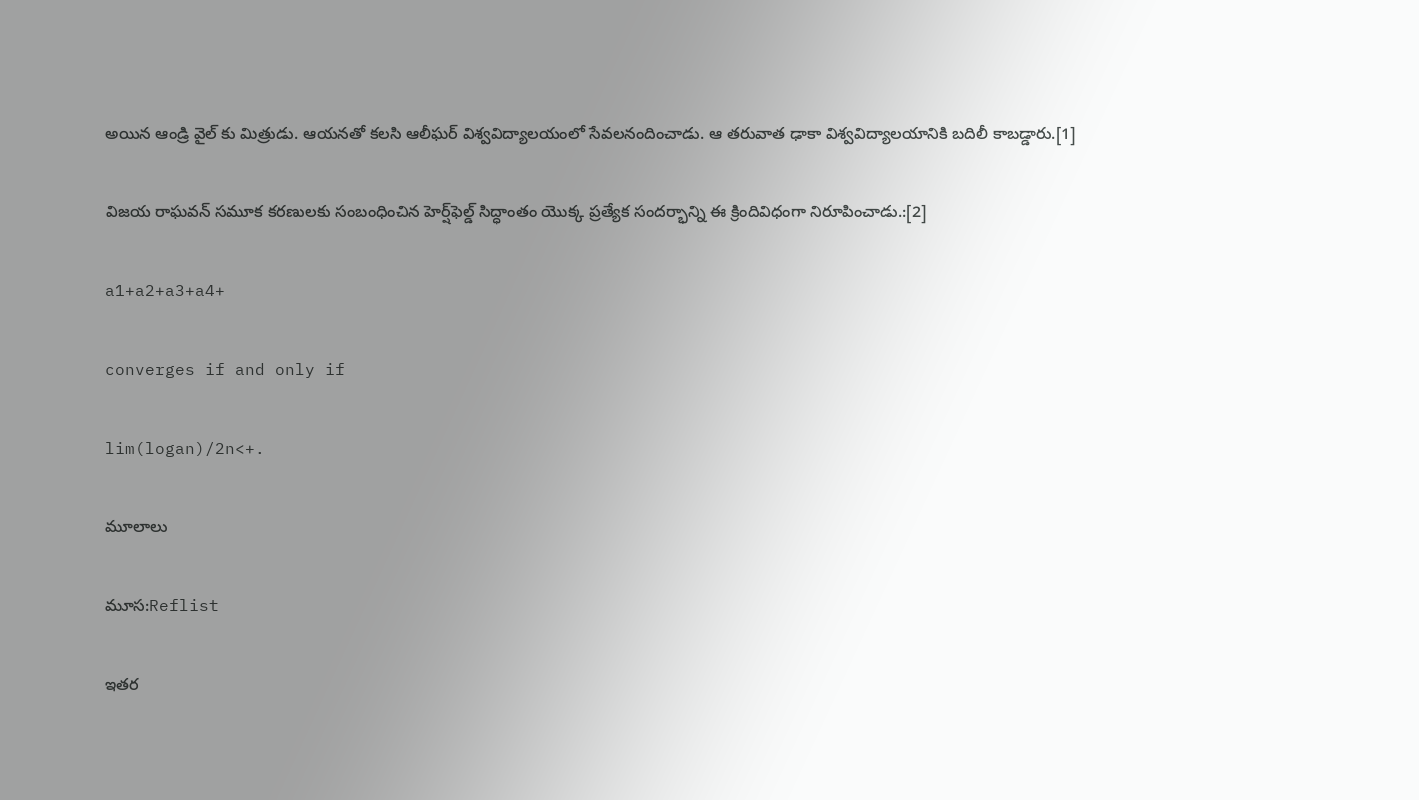అయిన ఆండ్రి వైల్ కు మిత్రుడు. ఆయనతో కలసి ఆలీఘర్ విశ్వవిద్యాలయంలో సేవలనందించాడు. ఆ తరువాత ఢాకా విశ్వవిద్యాలయానికి బదిలీ కాబడ్డారు.[1]

విజయ రాఘవన్ సమూక కరణులకు సంబంధించిన హెర్ష్‌ఫెల్డ్ సిద్ధాంతం యొక్క ప్రత్యేక సందర్భాన్ని ఈ క్రిందివిధంగా నిరూపించాడు.:[2]

a1+a2+a3+a4+

converges if and only if

lim(logan)/2n<+.

మూలాలు

మూస:Reflist

ఇతర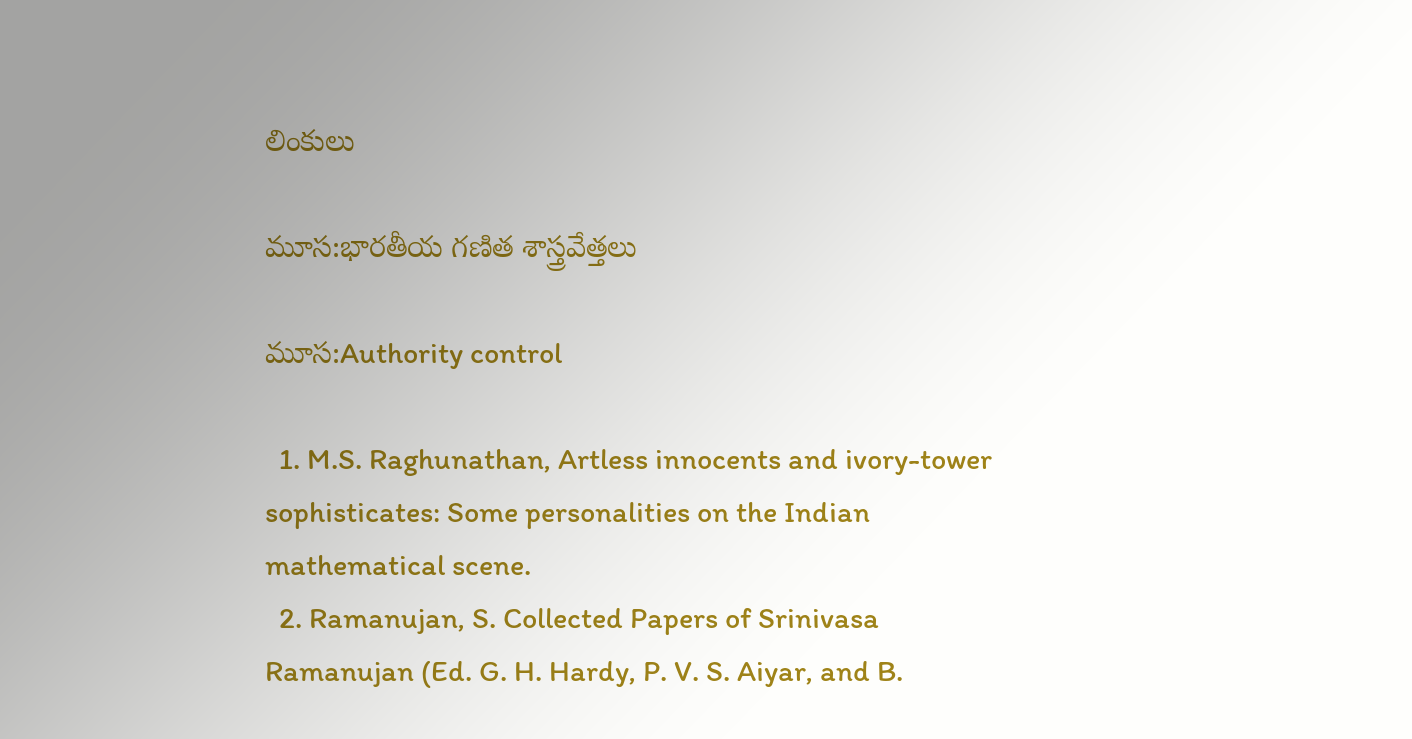లింకులు

మూస:భారతీయ గణిత శాస్త్రవేత్తలు

మూస:Authority control

  1. M.S. Raghunathan, Artless innocents and ivory-tower sophisticates: Some personalities on the Indian mathematical scene.
  2. Ramanujan, S. Collected Papers of Srinivasa Ramanujan (Ed. G. H. Hardy, P. V. S. Aiyar, and B.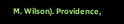M. Wilson). Providence,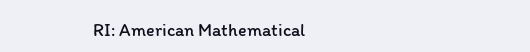RI: American Mathematical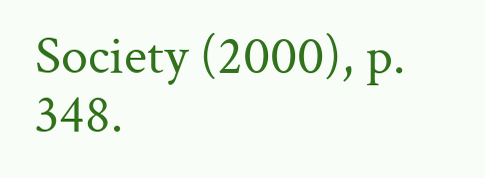Society (2000), p. 348.